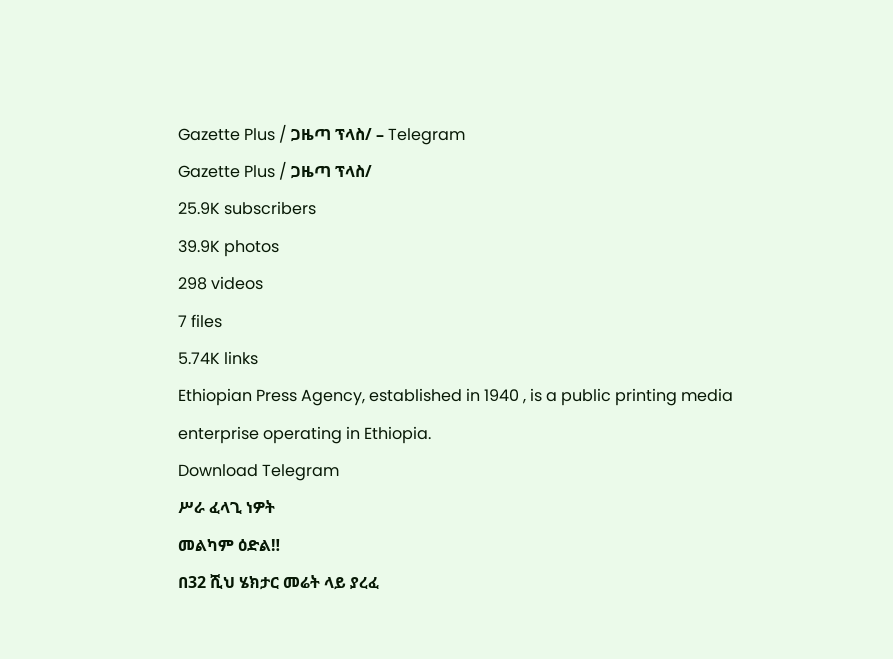Gazette Plus / ጋዜጣ ፕላስ/ – Telegram
Gazette Plus / ጋዜጣ ፕላስ/
25.9K subscribers
39.9K photos
298 videos
7 files
5.74K links
Ethiopian Press Agency, established in 1940 , is a public printing media enterprise operating in Ethiopia.
Download Telegram
ሥራ ፈላጊ ነዎት
መልካም ዕድል‼
በ32 ሺህ ሄክታር መሬት ላይ ያረፈ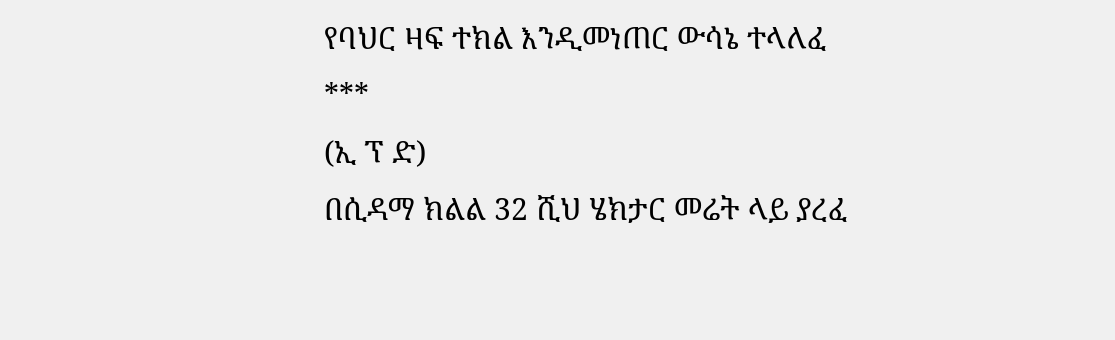የባህር ዛፍ ተክል እንዲመነጠር ውሳኔ ተላለፈ
***
(ኢ ፕ ድ)
በሲዳማ ክልል 32 ሺህ ሄክታር መሬት ላይ ያረፈ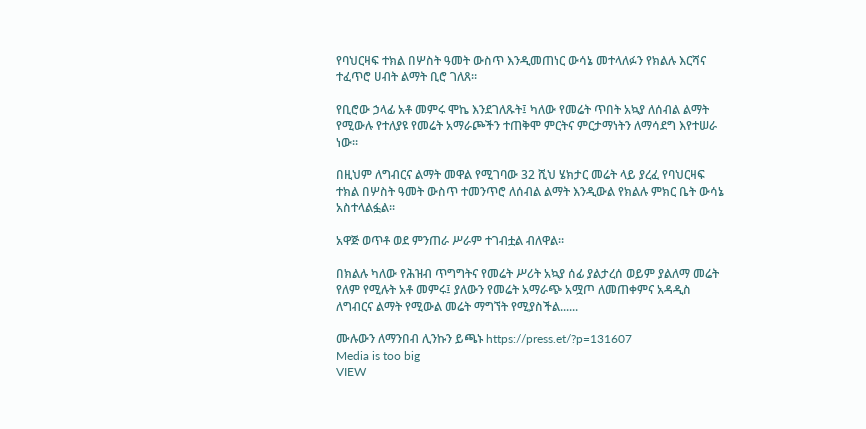የባህርዛፍ ተክል በሦስት ዓመት ውስጥ እንዲመጠነር ውሳኔ መተላለፉን የክልሉ እርሻና ተፈጥሮ ሀብት ልማት ቢሮ ገለጸ።

የቢሮው ኃላፊ አቶ መምሩ ሞኬ እንደገለጹት፤ ካለው የመሬት ጥበት አኳያ ለሰብል ልማት የሚውሉ የተለያዩ የመሬት አማራጮችን ተጠቅሞ ምርትና ምርታማነትን ለማሳደግ እየተሠራ ነው።

በዚህም ለግብርና ልማት መዋል የሚገባው 32 ሺህ ሄክታር መሬት ላይ ያረፈ የባህርዛፍ ተክል በሦስት ዓመት ውስጥ ተመንጥሮ ለሰብል ልማት እንዲውል የክልሉ ምክር ቤት ውሳኔ አስተላልፏል፡፡

አዋጅ ወጥቶ ወደ ምንጠራ ሥራም ተገብቷል ብለዋል።

በክልሉ ካለው የሕዝብ ጥግግትና የመሬት ሥሪት አኳያ ሰፊ ያልታረሰ ወይም ያልለማ መሬት የለም የሚሉት አቶ መምሩ፤ ያለውን የመሬት አማራጭ አሟጦ ለመጠቀምና አዳዲስ ለግብርና ልማት የሚውል መሬት ማግኘት የሚያስችል......

ሙሉውን ለማንበብ ሊንኩን ይጫኑ https://press.et/?p=131607
Media is too big
VIEW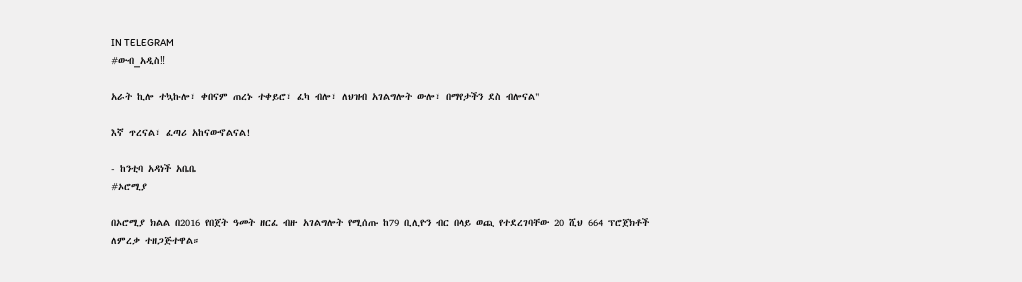IN TELEGRAM
#ውብ_አዲስ‼

አራት ኪሎ ተኳኩሎ፣ ቀበናም ጠረኑ ተቀይሮ፣ ፈካ ብሎ፣ ለህዝብ አገልግሎት ውሎ፣ በማየታችን ደስ ብሎናል"

እኛ ጥረናል፣ ፈጣሪ አከናውኖልናል!

- ከንቲባ አዳነች አቤቤ
#ኦሮሚያ

በኦሮሚያ ክልል በ2016 የበጀት ዓመት ዘርፈ ብዙ አገልግሎት የሚሰጡ ከ79 ቢሊዮን ብር በላይ ወጪ የተደረገባቸው 20 ሺህ 664 ፕሮጀክቶች ለምረቃ ተዘጋጅተዋል።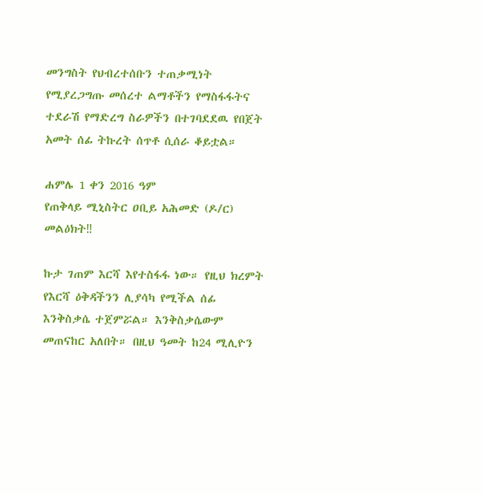መንግስት የህብረተሰቡን ተጠቃሚነት የሚያረጋግጡ መሰረተ ልማቶችን የማስፋፋትና ተደራሽ የማድረግ ስራዎችን በተገባደደዉ የበጀት አመት ሰፊ ትኩረት ሰጥቶ ሲሰራ ቆይቷል።

ሐምሌ 1 ቀን 2016 ዓም
የጠቅላይ ሚኒስትር ዐቢይ አሕመድ (ዶ/ር) መልዕክት‼

ኩታ ገጠም እርሻ እየተስፋፋ ነው። የዚህ ክረምት የእርሻ ዕቅዳችንን ሊያሳካ የሚችል ሰፊ እንቅስቃሴ ተጀምሯል። እንቅስቃሴውም መጠናከር አለበት። በዚህ ዓመት ከ24 ሚሊዮን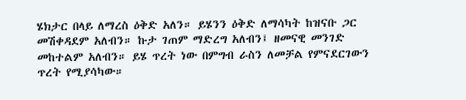ሄክታር በላይ ለማረስ ዕቅድ አለን። ይሄንን ዕቅድ ለማሳካት ከዝናቡ ጋር መሽቀዳደም አለብን። ኩታ ገጠም ማድረግ አለብን፤ ዘመናዊ መንገድ መከተልም አለብን። ይሄ ጥረት ነው በምግብ ራስን ለመቻል የምናደርገውን ጥረት የሚያሳካው።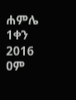ሐምሌ 1ቀን 2016 ዐም